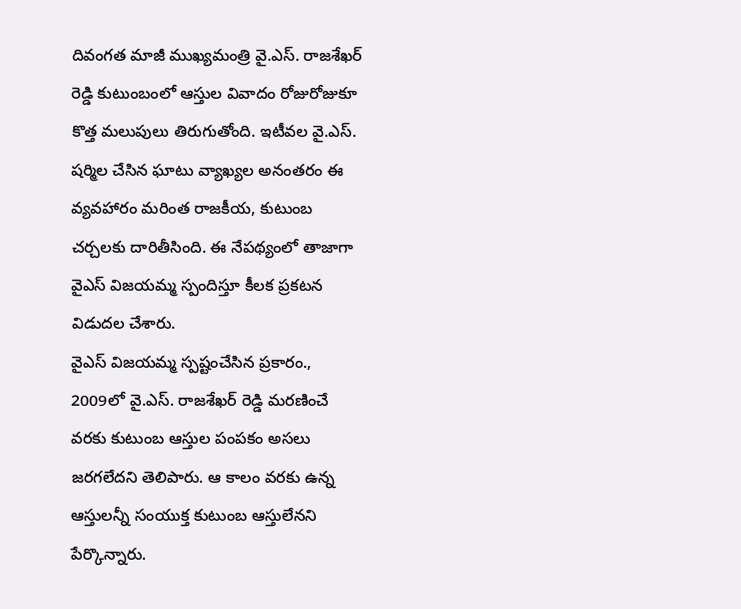దివంగత మాజీ ముఖ్యమంత్రి వై.ఎస్. రాజశేఖర్ రెడ్డి కుటుంబంలో ఆస్తుల వివాదం రోజురోజుకూ కొత్త మలుపులు తిరుగుతోంది. ఇటీవల వై.ఎస్. షర్మిల చేసిన ఘాటు వ్యాఖ్యల అనంతరం ఈ వ్యవహారం మరింత రాజకీయ, కుటుంబ చర్చలకు దారితీసింది. ఈ నేపథ్యంలో తాజాగా వైఎస్ విజయమ్మ స్పందిస్తూ కీలక ప్రకటన విడుదల చేశారు.
వైఎస్ విజయమ్మ స్పష్టంచేసిన ప్రకారం., 2009లో వై.ఎస్. రాజశేఖర్ రెడ్డి మరణించే వరకు కుటుంబ ఆస్తుల పంపకం అసలు జరగలేదని తెలిపారు. ఆ కాలం వరకు ఉన్న ఆస్తులన్నీ సంయుక్త కుటుంబ ఆస్తులేనని పేర్కొన్నారు.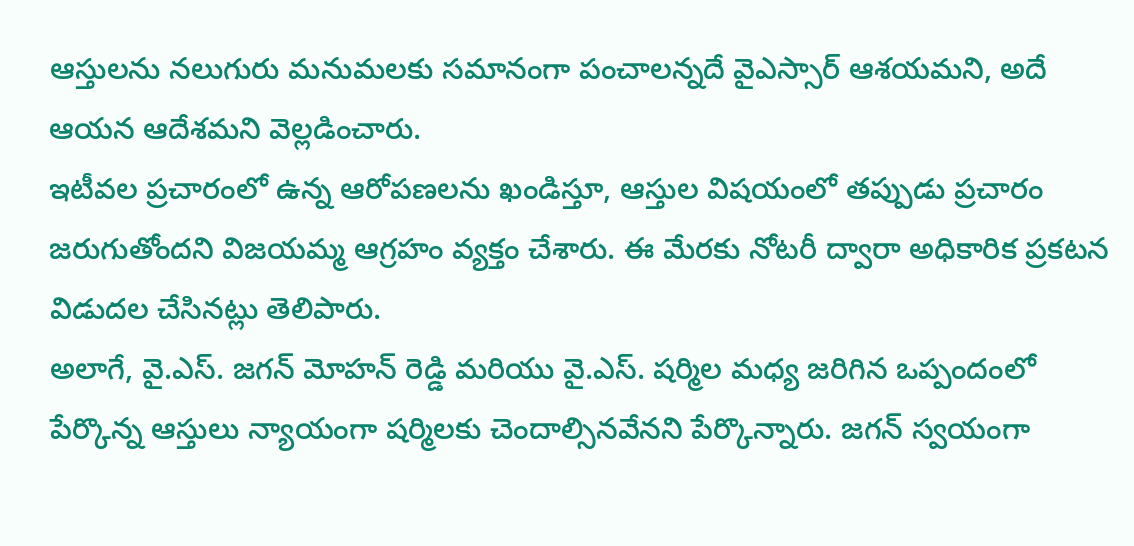ఆస్తులను నలుగురు మనుమలకు సమానంగా పంచాలన్నదే వైఎస్సార్ ఆశయమని, అదే ఆయన ఆదేశమని వెల్లడించారు.
ఇటీవల ప్రచారంలో ఉన్న ఆరోపణలను ఖండిస్తూ, ఆస్తుల విషయంలో తప్పుడు ప్రచారం జరుగుతోందని విజయమ్మ ఆగ్రహం వ్యక్తం చేశారు. ఈ మేరకు నోటరీ ద్వారా అధికారిక ప్రకటన విడుదల చేసినట్లు తెలిపారు.
అలాగే, వై.ఎస్. జగన్ మోహన్ రెడ్డి మరియు వై.ఎస్. షర్మిల మధ్య జరిగిన ఒప్పందంలో పేర్కొన్న ఆస్తులు న్యాయంగా షర్మిలకు చెందాల్సినవేనని పేర్కొన్నారు. జగన్ స్వయంగా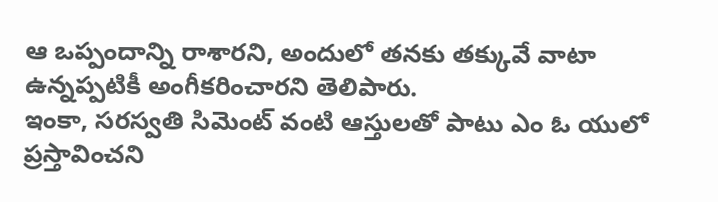ఆ ఒప్పందాన్ని రాశారని, అందులో తనకు తక్కువే వాటా ఉన్నప్పటికీ అంగీకరించారని తెలిపారు.
ఇంకా, సరస్వతి సిమెంట్ వంటి ఆస్తులతో పాటు ఎం ఓ యులో ప్రస్తావించని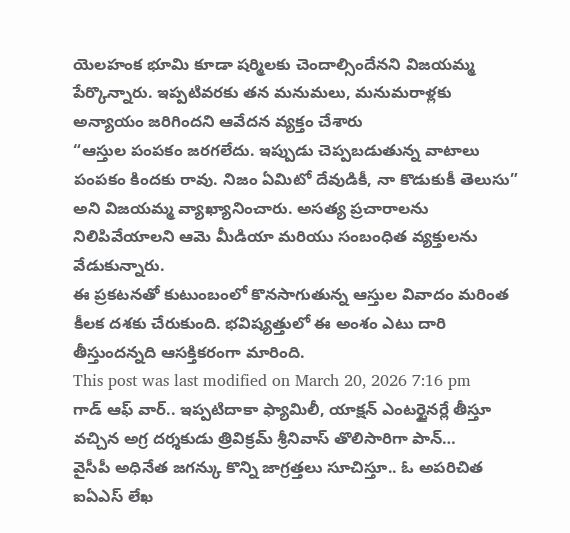యెలహంక భూమి కూడా షర్మిలకు చెందాల్సిందేనని విజయమ్మ పేర్కొన్నారు. ఇప్పటివరకు తన మనుమలు, మనుమరాళ్లకు అన్యాయం జరిగిందని ఆవేదన వ్యక్తం చేశారు
“ఆస్తుల పంపకం జరగలేదు. ఇప్పుడు చెప్పబడుతున్న వాటాలు పంపకం కిందకు రావు. నిజం ఏమిటో దేవుడికీ, నా కొడుకుకీ తెలుసు” అని విజయమ్మ వ్యాఖ్యానించారు. అసత్య ప్రచారాలను నిలిపివేయాలని ఆమె మీడియా మరియు సంబంధిత వ్యక్తులను వేడుకున్నారు.
ఈ ప్రకటనతో కుటుంబంలో కొనసాగుతున్న ఆస్తుల వివాదం మరింత కీలక దశకు చేరుకుంది. భవిష్యత్తులో ఈ అంశం ఎటు దారి తీస్తుందన్నది ఆసక్తికరంగా మారింది.
This post was last modified on March 20, 2026 7:16 pm
గాడ్ ఆఫ్ వార్.. ఇప్పటిదాకా ఫ్యామిలీ, యాక్షన్ ఎంటర్టైనర్లే తీస్తూ వచ్చిన అగ్ర దర్శకుడు త్రివిక్రమ్ శ్రీనివాస్ తొలిసారిగా పాన్…
వైసీపీ అధినేత జగన్కు కొన్ని జాగ్రత్తలు సూచిస్తూ.. ఓ అపరిచిత ఐఏఎస్ లేఖ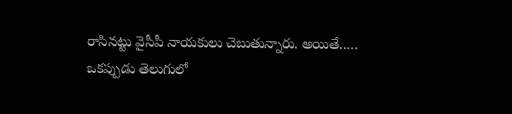రాసినట్టు వైసీపీ నాయకులు చెబుతున్నారు. అయితే..…
ఒకప్పుడు తెలుగులో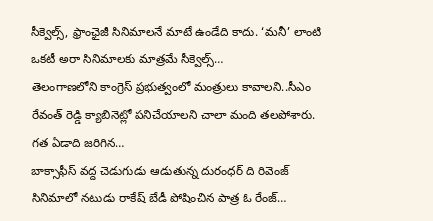సీక్వెల్స్, ఫ్రాంఛైజీ సినిమాలనే మాటే ఉండేది కాదు. ‘మనీ’ లాంటి ఒకటీ అరా సినిమాలకు మాత్రమే సీక్వెల్స్…
తెలంగాణలోని కాంగ్రెస్ ప్రభుత్వంలో మంత్రులు కావాలని..సీఎం రేవంత్ రెడ్డి క్యాబినెట్లో పనిచేయాలని చాలా మంది తలపోశారు. గత ఏడాది జరిగిన…
బాక్సాఫీస్ వద్ద చెడుగుడు ఆడుతున్న దురంధర్ ది రివెంజ్ సినిమాలో నటుడు రాకేష్ బేడీ పోషించిన పాత్ర ఓ రేంజ్…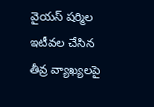వైయస్ షర్మిల ఇటీవల చేసిన తీవ్ర వ్యాఖ్యలపై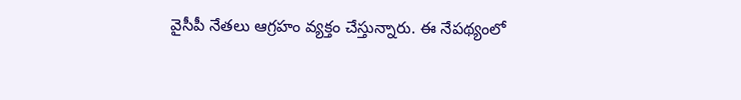వైసీపీ నేతలు ఆగ్రహం వ్యక్తం చేస్తున్నారు. ఈ నేపథ్యంలో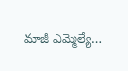మాజీ ఎమ్మెల్యే…